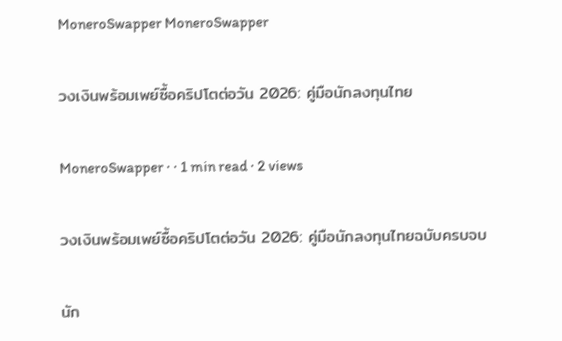MoneroSwapper MoneroSwapper

วงเงินพร้อมเพย์ซื้อคริปโตต่อวัน 2026: คู่มือนักลงทุนไทย

MoneroSwapper · · 1 min read · 2 views

วงเงินพร้อมเพย์ซื้อคริปโตต่อวัน 2026: คู่มือนักลงทุนไทยฉบับครบจบ

นัก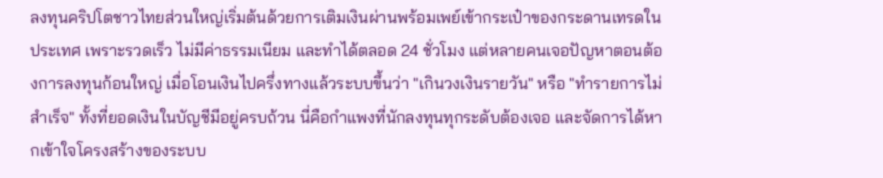ลงทุนคริปโตชาวไทยส่วนใหญ่เริ่มต้นด้วยการเติมเงินผ่านพร้อมเพย์เข้ากระเป๋าของกระดานเทรดในประเทศ เพราะรวดเร็ว ไม่มีค่าธรรมเนียม และทำได้ตลอด 24 ชั่วโมง แต่หลายคนเจอปัญหาตอนต้องการลงทุนก้อนใหญ่ เมื่อโอนเงินไปครึ่งทางแล้วระบบขึ้นว่า "เกินวงเงินรายวัน" หรือ "ทำรายการไม่สำเร็จ" ทั้งที่ยอดเงินในบัญชีมีอยู่ครบถ้วน นี่คือกำแพงที่นักลงทุนทุกระดับต้องเจอ และจัดการได้หากเข้าใจโครงสร้างของระบบ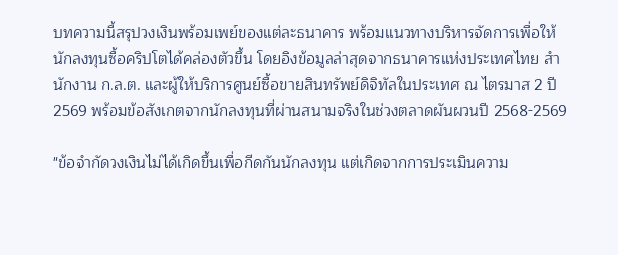บทความนี้สรุปวงเงินพร้อมเพย์ของแต่ละธนาคาร พร้อมแนวทางบริหารจัดการเพื่อให้นักลงทุนซื้อคริปโตได้คล่องตัวขึ้น โดยอิงข้อมูลล่าสุดจากธนาคารแห่งประเทศไทย สำนักงาน ก.ล.ต. และผู้ให้บริการศูนย์ซื้อขายสินทรัพย์ดิจิทัลในประเทศ ณ ไตรมาส 2 ปี 2569 พร้อมข้อสังเกตจากนักลงทุนที่ผ่านสนามจริงในช่วงตลาดผันผวนปี 2568-2569

"ข้อจำกัดวงเงินไม่ได้เกิดขึ้นเพื่อกีดกันนักลงทุน แต่เกิดจากการประเมินความ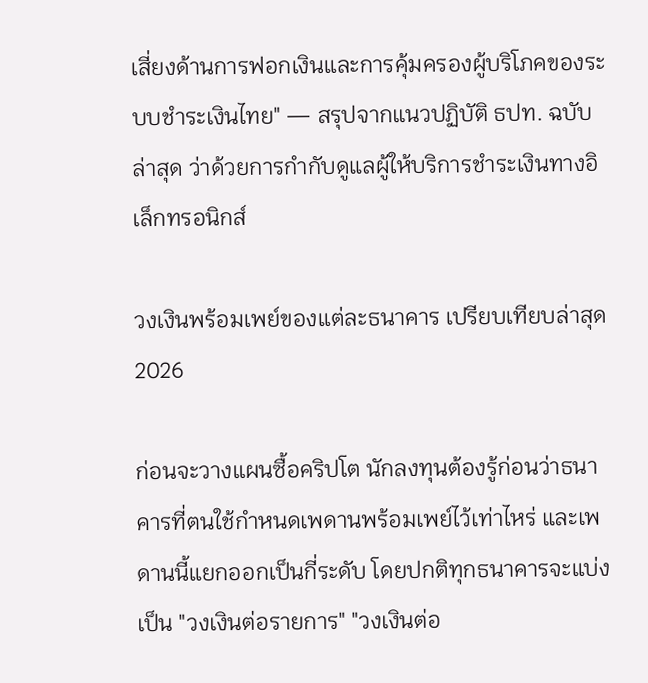เสี่ยงด้านการฟอกเงินและการคุ้มครองผู้บริโภคของระบบชำระเงินไทย" — สรุปจากแนวปฏิบัติ ธปท. ฉบับล่าสุด ว่าด้วยการกำกับดูแลผู้ให้บริการชำระเงินทางอิเล็กทรอนิกส์

วงเงินพร้อมเพย์ของแต่ละธนาคาร เปรียบเทียบล่าสุด 2026

ก่อนจะวางแผนซื้อคริปโต นักลงทุนต้องรู้ก่อนว่าธนาคารที่ตนใช้กำหนดเพดานพร้อมเพย์ไว้เท่าไหร่ และเพดานนี้แยกออกเป็นกี่ระดับ โดยปกติทุกธนาคารจะแบ่งเป็น "วงเงินต่อรายการ" "วงเงินต่อ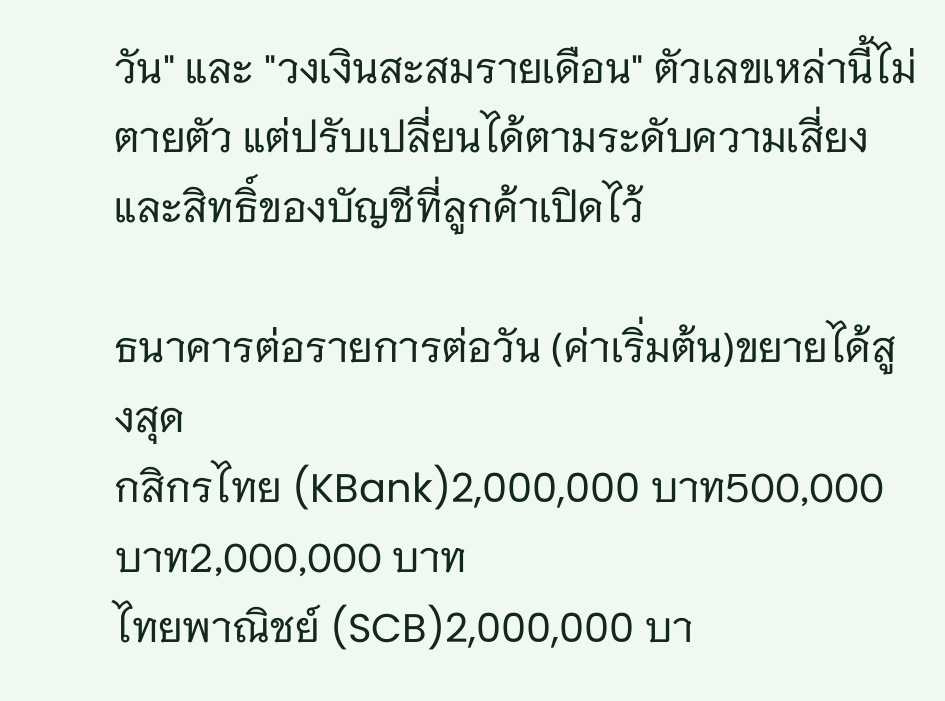วัน" และ "วงเงินสะสมรายเดือน" ตัวเลขเหล่านี้ไม่ตายตัว แต่ปรับเปลี่ยนได้ตามระดับความเสี่ยงและสิทธิ์ของบัญชีที่ลูกค้าเปิดไว้

ธนาคารต่อรายการต่อวัน (ค่าเริ่มต้น)ขยายได้สูงสุด
กสิกรไทย (KBank)2,000,000 บาท500,000 บาท2,000,000 บาท
ไทยพาณิชย์ (SCB)2,000,000 บา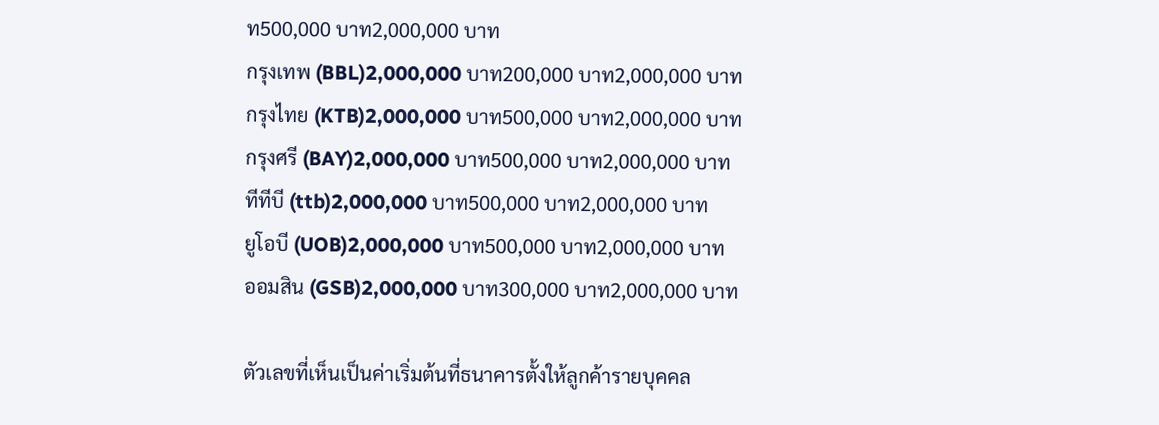ท500,000 บาท2,000,000 บาท
กรุงเทพ (BBL)2,000,000 บาท200,000 บาท2,000,000 บาท
กรุงไทย (KTB)2,000,000 บาท500,000 บาท2,000,000 บาท
กรุงศรี (BAY)2,000,000 บาท500,000 บาท2,000,000 บาท
ทีทีบี (ttb)2,000,000 บาท500,000 บาท2,000,000 บาท
ยูโอบี (UOB)2,000,000 บาท500,000 บาท2,000,000 บาท
ออมสิน (GSB)2,000,000 บาท300,000 บาท2,000,000 บาท

ตัวเลขที่เห็นเป็นค่าเริ่มต้นที่ธนาคารตั้งให้ลูกค้ารายบุคคล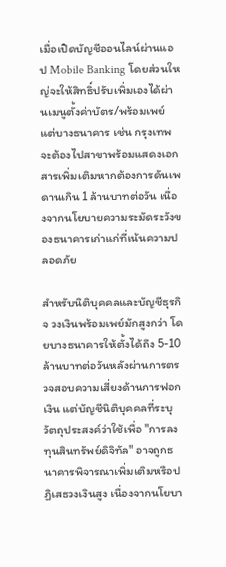เมื่อเปิดบัญชีออนไลน์ผ่านแอป Mobile Banking โดยส่วนใหญ่จะให้สิทธิ์ปรับเพิ่มเองได้ผ่านเมนูตั้งค่าบัตร/พร้อมเพย์ แต่บางธนาคาร เช่น กรุงเทพ จะต้องไปสาขาพร้อมแสดงเอกสารเพิ่มเติมหากต้องการดันเพดานเกิน 1 ล้านบาทต่อวัน เนื่องจากนโยบายความระมัดระวังของธนาคารเก่าแก่ที่เน้นความปลอดภัย

สำหรับนิติบุคคลและบัญชีธุรกิจ วงเงินพร้อมเพย์มักสูงกว่า โดยบางธนาคารให้ตั้งได้ถึง 5-10 ล้านบาทต่อวันหลังผ่านการตรวจสอบความเสี่ยงด้านการฟอกเงิน แต่บัญชีนิติบุคคลที่ระบุวัตถุประสงค์ว่าใช้เพื่อ "การลงทุนสินทรัพย์ดิจิทัล" อาจถูกธนาคารพิจารณาเพิ่มเติมหรือปฏิเสธวงเงินสูง เนื่องจากนโยบา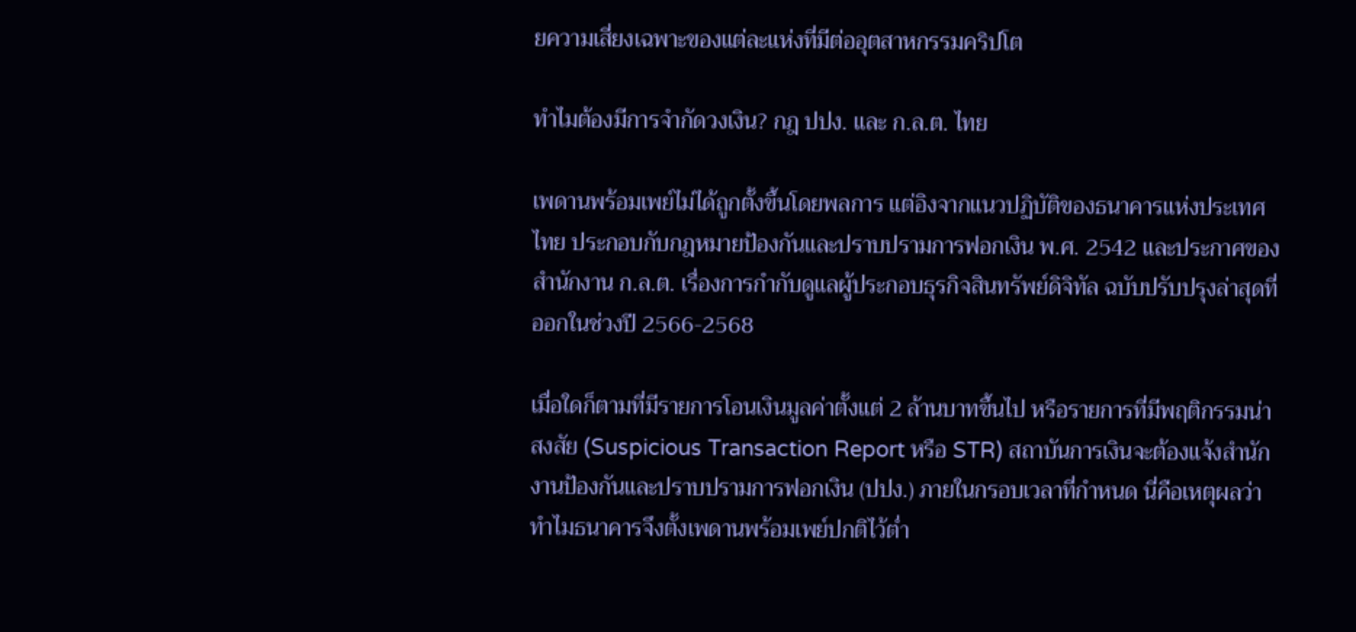ยความเสี่ยงเฉพาะของแต่ละแห่งที่มีต่ออุตสาหกรรมคริปโต

ทำไมต้องมีการจำกัดวงเงิน? กฎ ปปง. และ ก.ล.ต. ไทย

เพดานพร้อมเพย์ไม่ได้ถูกตั้งขึ้นโดยพลการ แต่อิงจากแนวปฏิบัติของธนาคารแห่งประเทศไทย ประกอบกับกฎหมายป้องกันและปราบปรามการฟอกเงิน พ.ศ. 2542 และประกาศของสำนักงาน ก.ล.ต. เรื่องการกำกับดูแลผู้ประกอบธุรกิจสินทรัพย์ดิจิทัล ฉบับปรับปรุงล่าสุดที่ออกในช่วงปี 2566-2568

เมื่อใดก็ตามที่มีรายการโอนเงินมูลค่าตั้งแต่ 2 ล้านบาทขึ้นไป หรือรายการที่มีพฤติกรรมน่าสงสัย (Suspicious Transaction Report หรือ STR) สถาบันการเงินจะต้องแจ้งสำนักงานป้องกันและปราบปรามการฟอกเงิน (ปปง.) ภายในกรอบเวลาที่กำหนด นี่คือเหตุผลว่าทำไมธนาคารจึงตั้งเพดานพร้อมเพย์ปกติไว้ต่ำ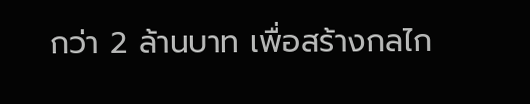กว่า 2 ล้านบาท เพื่อสร้างกลไก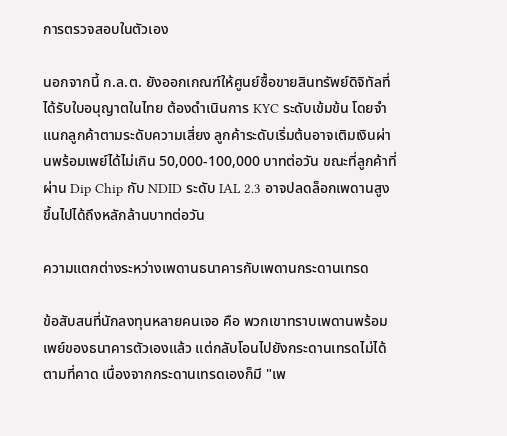การตรวจสอบในตัวเอง

นอกจากนี้ ก.ล.ต. ยังออกเกณฑ์ให้ศูนย์ซื้อขายสินทรัพย์ดิจิทัลที่ได้รับใบอนุญาตในไทย ต้องดำเนินการ KYC ระดับเข้มข้น โดยจำแนกลูกค้าตามระดับความเสี่ยง ลูกค้าระดับเริ่มต้นอาจเติมเงินผ่านพร้อมเพย์ได้ไม่เกิน 50,000-100,000 บาทต่อวัน ขณะที่ลูกค้าที่ผ่าน Dip Chip กับ NDID ระดับ IAL 2.3 อาจปลดล็อกเพดานสูงขึ้นไปได้ถึงหลักล้านบาทต่อวัน

ความแตกต่างระหว่างเพดานธนาคารกับเพดานกระดานเทรด

ข้อสับสนที่นักลงทุนหลายคนเจอ คือ พวกเขาทราบเพดานพร้อมเพย์ของธนาคารตัวเองแล้ว แต่กลับโอนไปยังกระดานเทรดไม่ได้ตามที่คาด เนื่องจากกระดานเทรดเองก็มี "เพ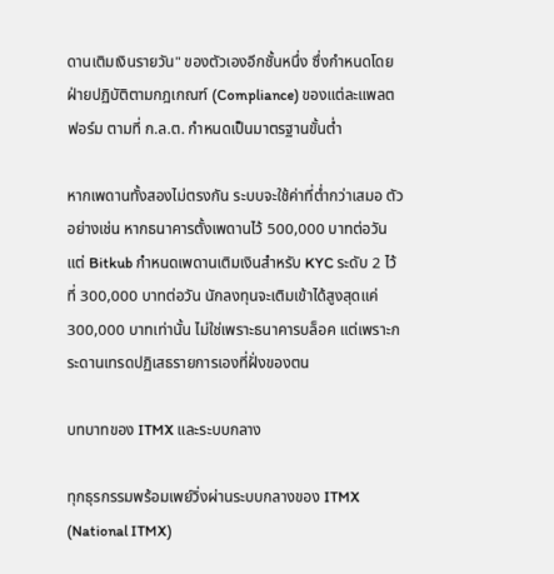ดานเติมเงินรายวัน" ของตัวเองอีกชั้นหนึ่ง ซึ่งกำหนดโดยฝ่ายปฏิบัติตามกฎเกณฑ์ (Compliance) ของแต่ละแพลตฟอร์ม ตามที่ ก.ล.ต. กำหนดเป็นมาตรฐานขั้นต่ำ

หากเพดานทั้งสองไม่ตรงกัน ระบบจะใช้ค่าที่ต่ำกว่าเสมอ ตัวอย่างเช่น หากธนาคารตั้งเพดานไว้ 500,000 บาทต่อวัน แต่ Bitkub กำหนดเพดานเติมเงินสำหรับ KYC ระดับ 2 ไว้ที่ 300,000 บาทต่อวัน นักลงทุนจะเติมเข้าได้สูงสุดแค่ 300,000 บาทเท่านั้น ไม่ใช่เพราะธนาคารบล็อค แต่เพราะกระดานเทรดปฏิเสธรายการเองที่ฝั่งของตน

บทบาทของ ITMX และระบบกลาง

ทุกธุรกรรมพร้อมเพย์วิ่งผ่านระบบกลางของ ITMX (National ITMX)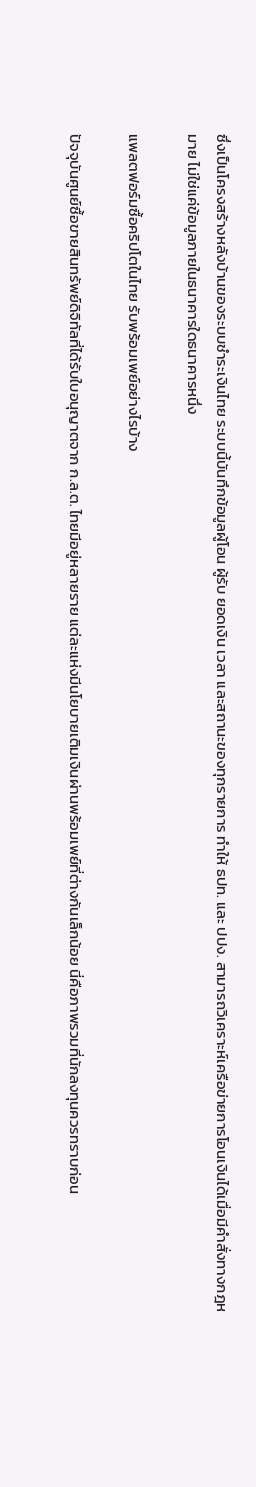ซึ่งเป็นโครงสร้างหลังบ้านของระบบชำระเงินไทย ระบบนี้บันทึกข้อมูลผู้โอน ผู้รับ ยอดเงิน เวลา และสถานะของทุกรายการ ทำให้ ธปท. และ ปปง. สามารถวิเคราะห์เครือข่ายการโอนเงินได้เมื่อมีคำสั่งทางกฎหมาย ไม่ใช่แค่ข้อมูลภายในธนาคารใดธนาคารหนึ่ง

แพลตฟอร์มซื้อคริปโตในไทย รับพร้อมเพย์อย่างไรบ้าง

ปัจจุบันศูนย์ซื้อขายสินทรัพย์ดิจิทัลที่ได้รับใบอนุญาตจาก ก.ล.ต. ไทยมีอยู่หลายราย แต่ละแห่งมีนโยบายเติมเงินผ่านพร้อมเพย์ที่ต่างกันเล็กน้อย นี่คือภาพรวมที่นักลงทุนควรทราบก่อน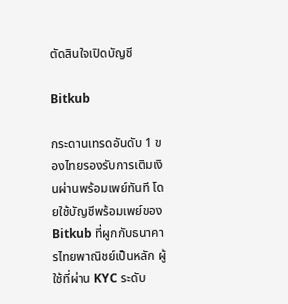ตัดสินใจเปิดบัญชี

Bitkub

กระดานเทรดอันดับ 1 ของไทยรองรับการเติมเงินผ่านพร้อมเพย์ทันที โดยใช้บัญชีพร้อมเพย์ของ Bitkub ที่ผูกกับธนาคารไทยพาณิชย์เป็นหลัก ผู้ใช้ที่ผ่าน KYC ระดับ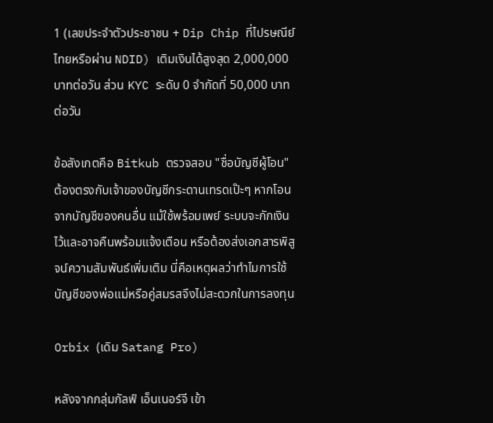1 (เลขประจำตัวประชาชน + Dip Chip ที่ไปรษณีย์ไทยหรือผ่าน NDID) เติมเงินได้สูงสุด 2,000,000 บาทต่อวัน ส่วน KYC ระดับ 0 จำกัดที่ 50,000 บาทต่อวัน

ข้อสังเกตคือ Bitkub ตรวจสอบ "ชื่อบัญชีผู้โอน" ต้องตรงกับเจ้าของบัญชีกระดานเทรดเป๊ะๆ หากโอนจากบัญชีของคนอื่น แม้ใช้พร้อมเพย์ ระบบจะกักเงินไว้และอาจคืนพร้อมแจ้งเตือน หรือต้องส่งเอกสารพิสูจน์ความสัมพันธ์เพิ่มเติม นี่คือเหตุผลว่าทำไมการใช้บัญชีของพ่อแม่หรือคู่สมรสจึงไม่สะดวกในการลงทุน

Orbix (เดิม Satang Pro)

หลังจากกลุ่มกัลฟ์ เอ็นเนอร์จี เข้า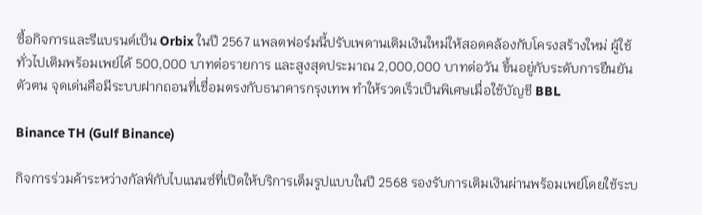ซื้อกิจการและรีแบรนด์เป็น Orbix ในปี 2567 แพลตฟอร์มนี้ปรับเพดานเติมเงินใหม่ให้สอดคล้องกับโครงสร้างใหม่ ผู้ใช้ทั่วไปเติมพร้อมเพย์ได้ 500,000 บาทต่อรายการ และสูงสุดประมาณ 2,000,000 บาทต่อวัน ขึ้นอยู่กับระดับการยืนยันตัวตน จุดเด่นคือมีระบบฝากถอนที่เชื่อมตรงกับธนาคารกรุงเทพ ทำให้รวดเร็วเป็นพิเศษเมื่อใช้บัญชี BBL

Binance TH (Gulf Binance)

กิจการร่วมค้าระหว่างกัลฟ์กับไบแนนซ์ที่เปิดให้บริการเต็มรูปแบบในปี 2568 รองรับการเติมเงินผ่านพร้อมเพย์โดยใช้ระบ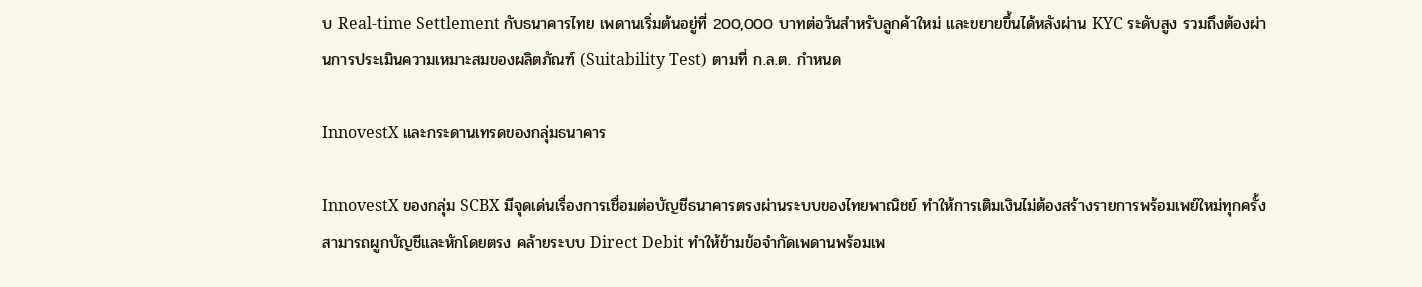บ Real-time Settlement กับธนาคารไทย เพดานเริ่มต้นอยู่ที่ 200,000 บาทต่อวันสำหรับลูกค้าใหม่ และขยายขึ้นได้หลังผ่าน KYC ระดับสูง รวมถึงต้องผ่านการประเมินความเหมาะสมของผลิตภัณฑ์ (Suitability Test) ตามที่ ก.ล.ต. กำหนด

InnovestX และกระดานเทรดของกลุ่มธนาคาร

InnovestX ของกลุ่ม SCBX มีจุดเด่นเรื่องการเชื่อมต่อบัญชีธนาคารตรงผ่านระบบของไทยพาณิชย์ ทำให้การเติมเงินไม่ต้องสร้างรายการพร้อมเพย์ใหม่ทุกครั้ง สามารถผูกบัญชีและหักโดยตรง คล้ายระบบ Direct Debit ทำให้ข้ามข้อจำกัดเพดานพร้อมเพ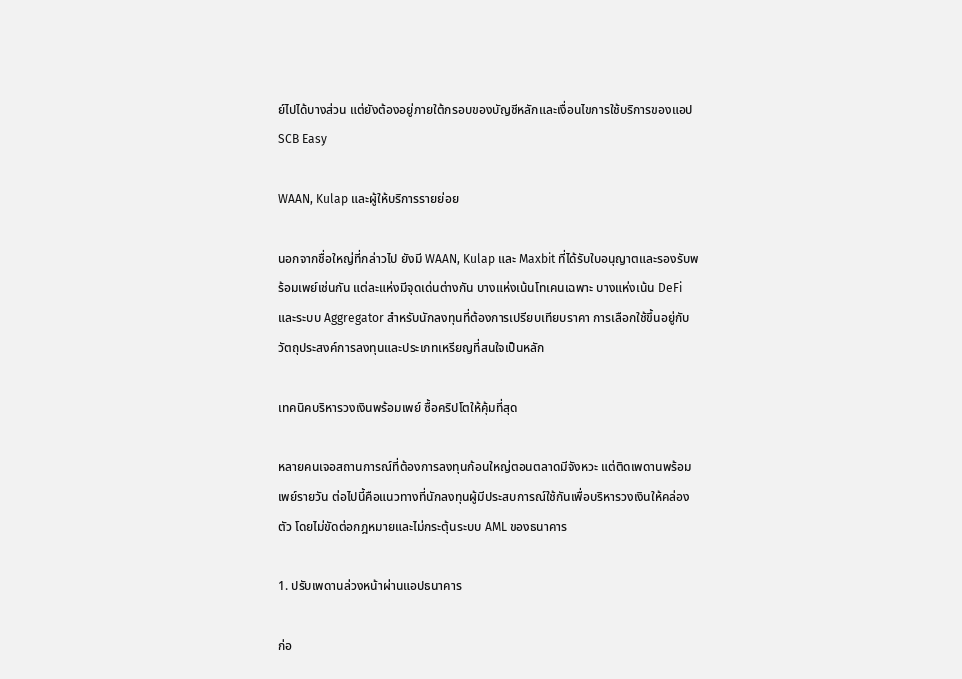ย์ไปได้บางส่วน แต่ยังต้องอยู่ภายใต้กรอบของบัญชีหลักและเงื่อนไขการใช้บริการของแอป SCB Easy

WAAN, Kulap และผู้ให้บริการรายย่อย

นอกจากชื่อใหญ่ที่กล่าวไป ยังมี WAAN, Kulap และ Maxbit ที่ได้รับใบอนุญาตและรองรับพร้อมเพย์เช่นกัน แต่ละแห่งมีจุดเด่นต่างกัน บางแห่งเน้นโทเคนเฉพาะ บางแห่งเน้น DeFi และระบบ Aggregator สำหรับนักลงทุนที่ต้องการเปรียบเทียบราคา การเลือกใช้ขึ้นอยู่กับวัตถุประสงค์การลงทุนและประเภทเหรียญที่สนใจเป็นหลัก

เทคนิคบริหารวงเงินพร้อมเพย์ ซื้อคริปโตให้คุ้มที่สุด

หลายคนเจอสถานการณ์ที่ต้องการลงทุนก้อนใหญ่ตอนตลาดมีจังหวะ แต่ติดเพดานพร้อมเพย์รายวัน ต่อไปนี้คือแนวทางที่นักลงทุนผู้มีประสบการณ์ใช้กันเพื่อบริหารวงเงินให้คล่องตัว โดยไม่ขัดต่อกฎหมายและไม่กระตุ้นระบบ AML ของธนาคาร

1. ปรับเพดานล่วงหน้าผ่านแอปธนาคาร

ก่อ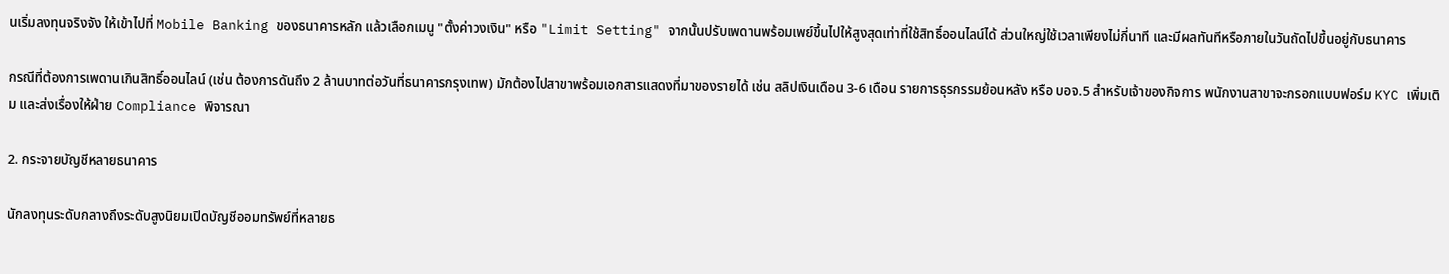นเริ่มลงทุนจริงจัง ให้เข้าไปที่ Mobile Banking ของธนาคารหลัก แล้วเลือกเมนู "ตั้งค่าวงเงิน" หรือ "Limit Setting" จากนั้นปรับเพดานพร้อมเพย์ขึ้นไปให้สูงสุดเท่าที่ใช้สิทธิ์ออนไลน์ได้ ส่วนใหญ่ใช้เวลาเพียงไม่กี่นาที และมีผลทันทีหรือภายในวันถัดไปขึ้นอยู่กับธนาคาร

กรณีที่ต้องการเพดานเกินสิทธิ์ออนไลน์ (เช่น ต้องการดันถึง 2 ล้านบาทต่อวันที่ธนาคารกรุงเทพ) มักต้องไปสาขาพร้อมเอกสารแสดงที่มาของรายได้ เช่น สลิปเงินเดือน 3-6 เดือน รายการธุรกรรมย้อนหลัง หรือ บอจ.5 สำหรับเจ้าของกิจการ พนักงานสาขาจะกรอกแบบฟอร์ม KYC เพิ่มเติม และส่งเรื่องให้ฝ่าย Compliance พิจารณา

2. กระจายบัญชีหลายธนาคาร

นักลงทุนระดับกลางถึงระดับสูงนิยมเปิดบัญชีออมทรัพย์ที่หลายธ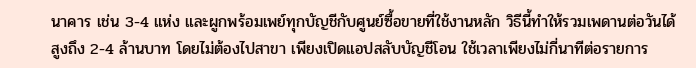นาคาร เช่น 3-4 แห่ง และผูกพร้อมเพย์ทุกบัญชีกับศูนย์ซื้อขายที่ใช้งานหลัก วิธีนี้ทำให้รวมเพดานต่อวันได้สูงถึง 2-4 ล้านบาท โดยไม่ต้องไปสาขา เพียงเปิดแอปสลับบัญชีโอน ใช้เวลาเพียงไม่กี่นาทีต่อรายการ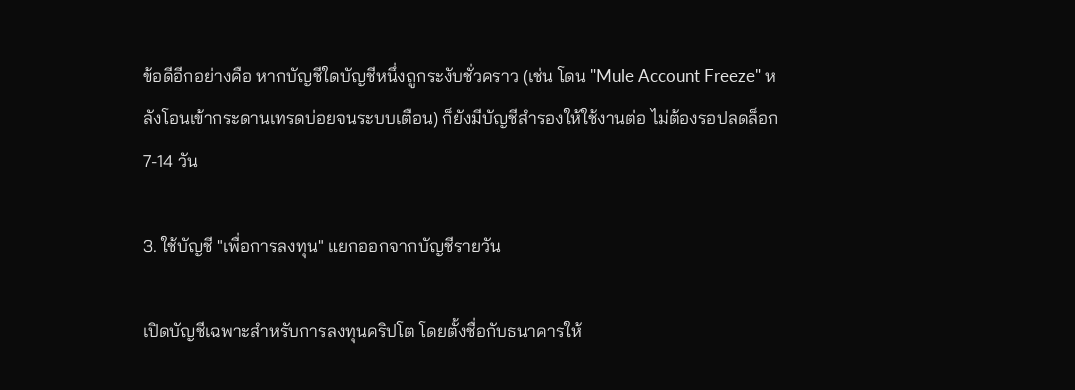ข้อดีอีกอย่างคือ หากบัญชีใดบัญชีหนึ่งถูกระงับชั่วคราว (เช่น โดน "Mule Account Freeze" หลังโอนเข้ากระดานเทรดบ่อยจนระบบเตือน) ก็ยังมีบัญชีสำรองให้ใช้งานต่อ ไม่ต้องรอปลดล็อก 7-14 วัน

3. ใช้บัญชี "เพื่อการลงทุน" แยกออกจากบัญชีรายวัน

เปิดบัญชีเฉพาะสำหรับการลงทุนคริปโต โดยตั้งชื่อกับธนาคารให้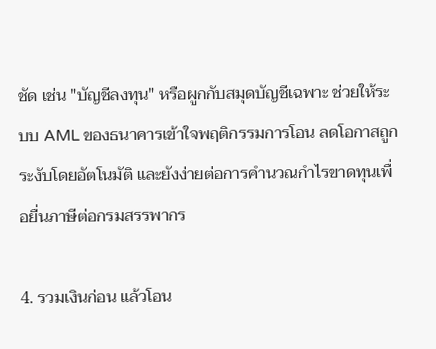ชัด เช่น "บัญชีลงทุน" หรือผูกกับสมุดบัญชีเฉพาะ ช่วยให้ระบบ AML ของธนาคารเข้าใจพฤติกรรมการโอน ลดโอกาสถูกระงับโดยอัตโนมัติ และยังง่ายต่อการคำนวณกำไรขาดทุนเพื่อยื่นภาษีต่อกรมสรรพากร

4. รวมเงินก่อน แล้วโอน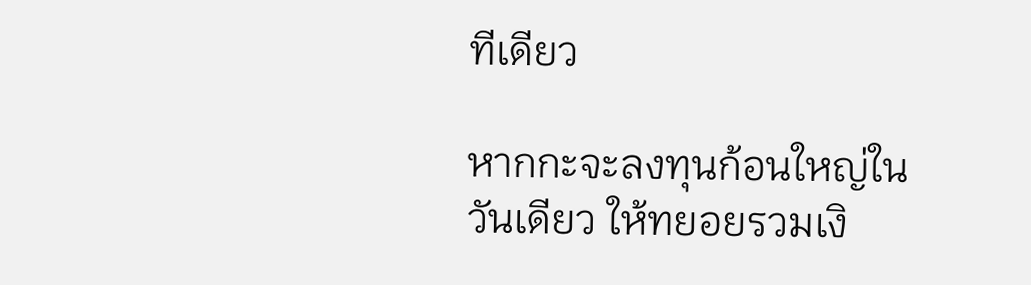ทีเดียว

หากกะจะลงทุนก้อนใหญ่ในวันเดียว ให้ทยอยรวมเงิ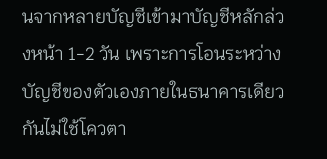นจากหลายบัญชีเข้ามาบัญชีหลักล่วงหน้า 1-2 วัน เพราะการโอนระหว่างบัญชีของตัวเองภายในธนาคารเดียวกันไม่ใช้โควตา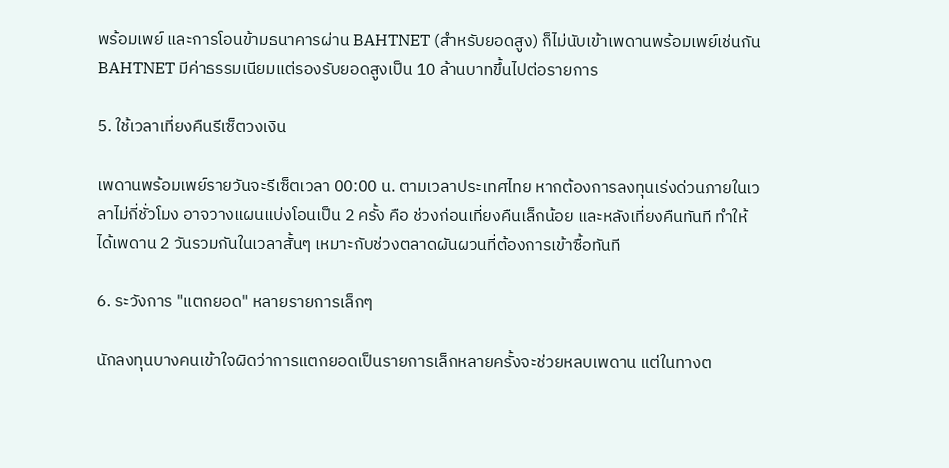พร้อมเพย์ และการโอนข้ามธนาคารผ่าน BAHTNET (สำหรับยอดสูง) ก็ไม่นับเข้าเพดานพร้อมเพย์เช่นกัน BAHTNET มีค่าธรรมเนียมแต่รองรับยอดสูงเป็น 10 ล้านบาทขึ้นไปต่อรายการ

5. ใช้เวลาเที่ยงคืนรีเซ็ตวงเงิน

เพดานพร้อมเพย์รายวันจะรีเซ็ตเวลา 00:00 น. ตามเวลาประเทศไทย หากต้องการลงทุนเร่งด่วนภายในเวลาไม่กี่ชั่วโมง อาจวางแผนแบ่งโอนเป็น 2 ครั้ง คือ ช่วงก่อนเที่ยงคืนเล็กน้อย และหลังเที่ยงคืนทันที ทำให้ได้เพดาน 2 วันรวมกันในเวลาสั้นๆ เหมาะกับช่วงตลาดผันผวนที่ต้องการเข้าซื้อทันที

6. ระวังการ "แตกยอด" หลายรายการเล็กๆ

นักลงทุนบางคนเข้าใจผิดว่าการแตกยอดเป็นรายการเล็กหลายครั้งจะช่วยหลบเพดาน แต่ในทางต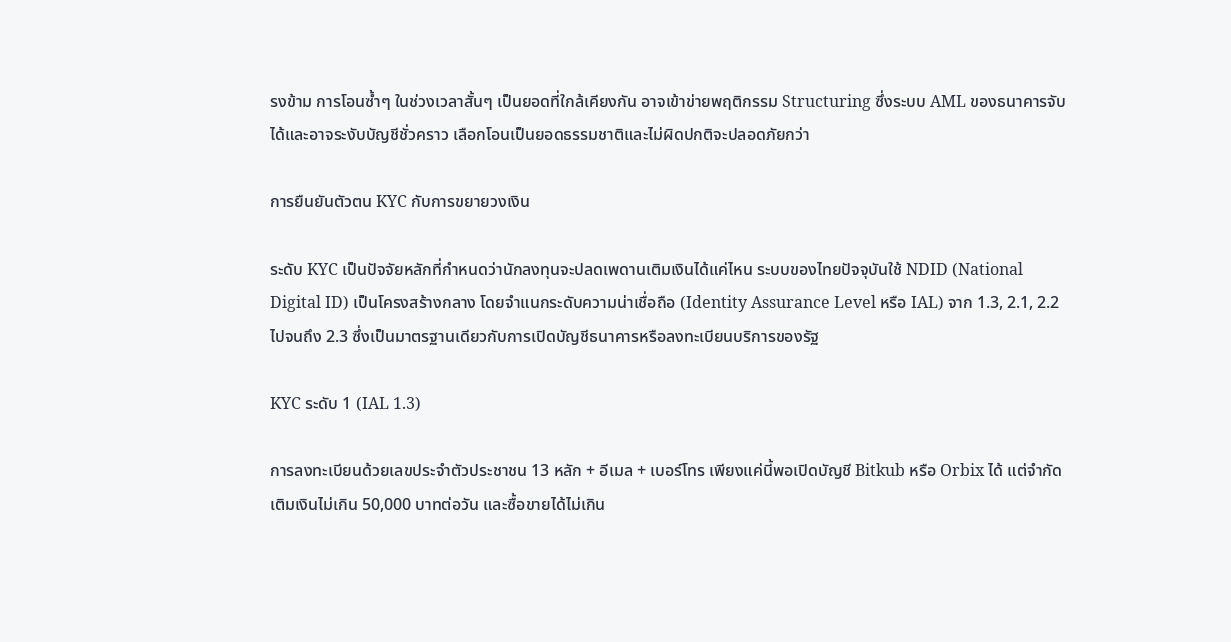รงข้าม การโอนซ้ำๆ ในช่วงเวลาสั้นๆ เป็นยอดที่ใกล้เคียงกัน อาจเข้าข่ายพฤติกรรม Structuring ซึ่งระบบ AML ของธนาคารจับได้และอาจระงับบัญชีชั่วคราว เลือกโอนเป็นยอดธรรมชาติและไม่ผิดปกติจะปลอดภัยกว่า

การยืนยันตัวตน KYC กับการขยายวงเงิน

ระดับ KYC เป็นปัจจัยหลักที่กำหนดว่านักลงทุนจะปลดเพดานเติมเงินได้แค่ไหน ระบบของไทยปัจจุบันใช้ NDID (National Digital ID) เป็นโครงสร้างกลาง โดยจำแนกระดับความน่าเชื่อถือ (Identity Assurance Level หรือ IAL) จาก 1.3, 2.1, 2.2 ไปจนถึง 2.3 ซึ่งเป็นมาตรฐานเดียวกับการเปิดบัญชีธนาคารหรือลงทะเบียนบริการของรัฐ

KYC ระดับ 1 (IAL 1.3)

การลงทะเบียนด้วยเลขประจำตัวประชาชน 13 หลัก + อีเมล + เบอร์โทร เพียงแค่นี้พอเปิดบัญชี Bitkub หรือ Orbix ได้ แต่จำกัดเติมเงินไม่เกิน 50,000 บาทต่อวัน และซื้อขายได้ไม่เกิน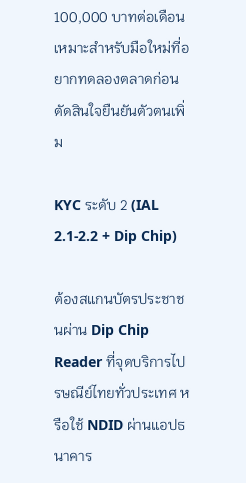100,000 บาทต่อเดือน เหมาะสำหรับมือใหม่ที่อยากทดลองตลาดก่อนตัดสินใจยืนยันตัวตนเพิ่ม

KYC ระดับ 2 (IAL 2.1-2.2 + Dip Chip)

ต้องสแกนบัตรประชาชนผ่าน Dip Chip Reader ที่จุดบริการไปรษณีย์ไทยทั่วประเทศ หรือใช้ NDID ผ่านแอปธนาคาร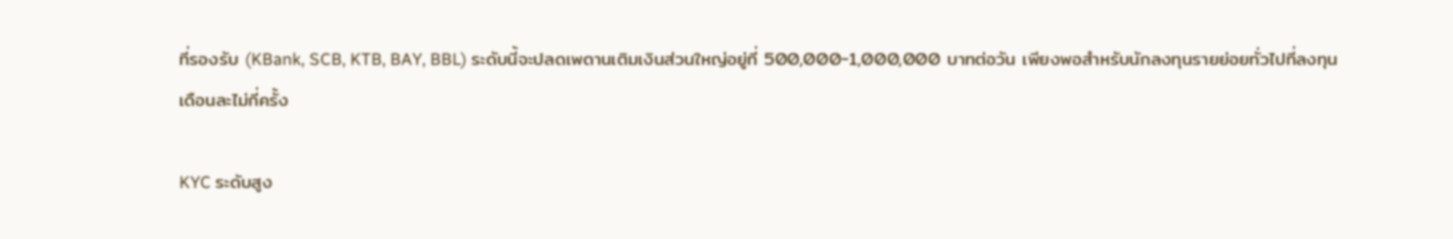ที่รองรับ (KBank, SCB, KTB, BAY, BBL) ระดับนี้จะปลดเพดานเติมเงินส่วนใหญ่อยู่ที่ 500,000-1,000,000 บาทต่อวัน เพียงพอสำหรับนักลงทุนรายย่อยทั่วไปที่ลงทุนเดือนละไม่กี่ครั้ง

KYC ระดับสูง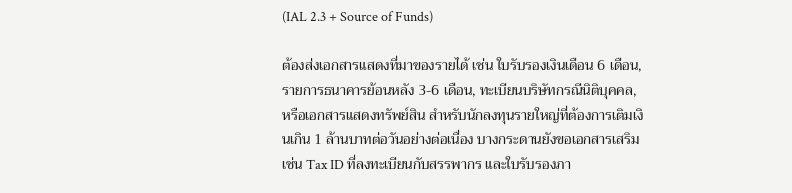(IAL 2.3 + Source of Funds)

ต้องส่งเอกสารแสดงที่มาของรายได้ เช่น ใบรับรองเงินเดือน 6 เดือน, รายการธนาคารย้อนหลัง 3-6 เดือน, ทะเบียนบริษัทกรณีนิติบุคคล, หรือเอกสารแสดงทรัพย์สิน สำหรับนักลงทุนรายใหญ่ที่ต้องการเติมเงินเกิน 1 ล้านบาทต่อวันอย่างต่อเนื่อง บางกระดานยังขอเอกสารเสริม เช่น Tax ID ที่ลงทะเบียนกับสรรพากร และใบรับรองภา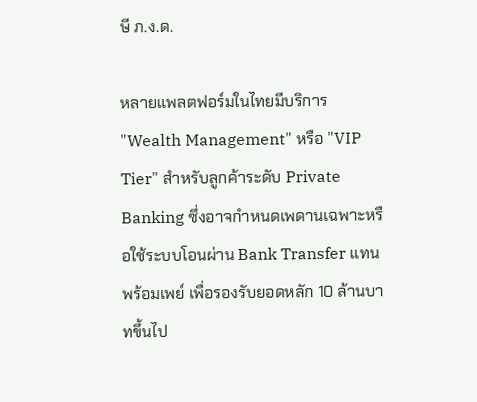ษี ภ.ง.ด.

หลายแพลตฟอร์มในไทยมีบริการ "Wealth Management" หรือ "VIP Tier" สำหรับลูกค้าระดับ Private Banking ซึ่งอาจกำหนดเพดานเฉพาะหรือใช้ระบบโอนผ่าน Bank Transfer แทนพร้อมเพย์ เพื่อรองรับยอดหลัก 10 ล้านบาทขึ้นไป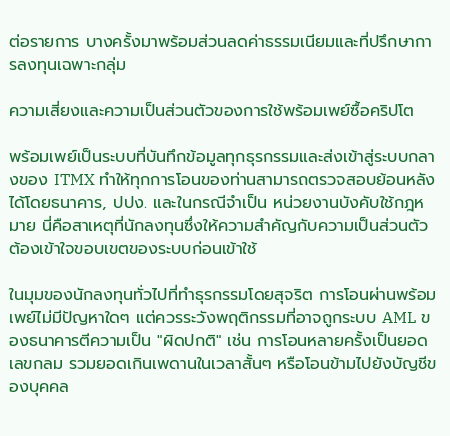ต่อรายการ บางครั้งมาพร้อมส่วนลดค่าธรรมเนียมและที่ปรึกษาการลงทุนเฉพาะกลุ่ม

ความเสี่ยงและความเป็นส่วนตัวของการใช้พร้อมเพย์ซื้อคริปโต

พร้อมเพย์เป็นระบบที่บันทึกข้อมูลทุกธุรกรรมและส่งเข้าสู่ระบบกลางของ ITMX ทำให้ทุกการโอนของท่านสามารถตรวจสอบย้อนหลังได้โดยธนาคาร, ปปง. และในกรณีจำเป็น หน่วยงานบังคับใช้กฎหมาย นี่คือสาเหตุที่นักลงทุนซึ่งให้ความสำคัญกับความเป็นส่วนตัวต้องเข้าใจขอบเขตของระบบก่อนเข้าใช้

ในมุมของนักลงทุนทั่วไปที่ทำธุรกรรมโดยสุจริต การโอนผ่านพร้อมเพย์ไม่มีปัญหาใดๆ แต่ควรระวังพฤติกรรมที่อาจถูกระบบ AML ของธนาคารตีความเป็น "ผิดปกติ" เช่น การโอนหลายครั้งเป็นยอดเลขกลม รวมยอดเกินเพดานในเวลาสั้นๆ หรือโอนข้ามไปยังบัญชีของบุคคล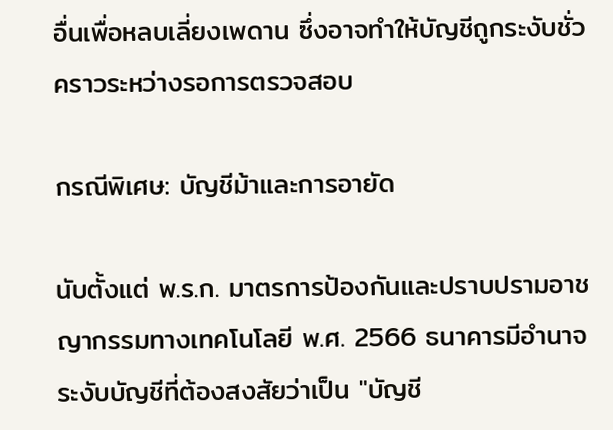อื่นเพื่อหลบเลี่ยงเพดาน ซึ่งอาจทำให้บัญชีถูกระงับชั่วคราวระหว่างรอการตรวจสอบ

กรณีพิเศษ: บัญชีม้าและการอายัด

นับตั้งแต่ พ.ร.ก. มาตรการป้องกันและปราบปรามอาชญากรรมทางเทคโนโลยี พ.ศ. 2566 ธนาคารมีอำนาจระงับบัญชีที่ต้องสงสัยว่าเป็น "บัญชี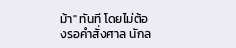ม้า" ทันที โดยไม่ต้องรอคำสั่งศาล นักล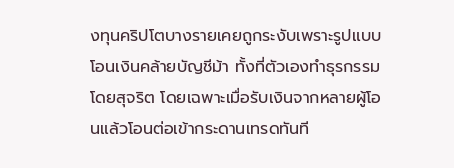งทุนคริปโตบางรายเคยถูกระงับเพราะรูปแบบโอนเงินคล้ายบัญชีม้า ทั้งที่ตัวเองทำธุรกรรมโดยสุจริต โดยเฉพาะเมื่อรับเงินจากหลายผู้โอนแล้วโอนต่อเข้ากระดานเทรดทันที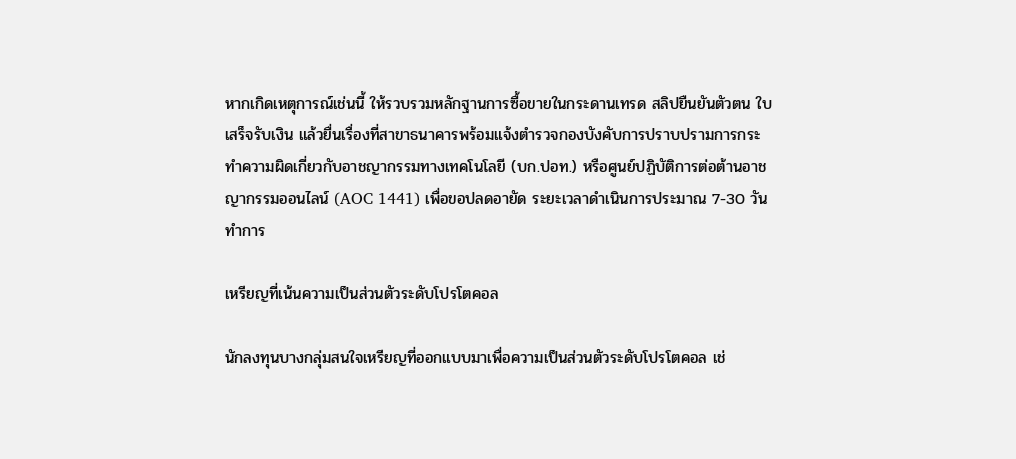หากเกิดเหตุการณ์เช่นนี้ ให้รวบรวมหลักฐานการซื้อขายในกระดานเทรด สลิปยืนยันตัวตน ใบเสร็จรับเงิน แล้วยื่นเรื่องที่สาขาธนาคารพร้อมแจ้งตำรวจกองบังคับการปราบปรามการกระทำความผิดเกี่ยวกับอาชญากรรมทางเทคโนโลยี (บก.ปอท.) หรือศูนย์ปฏิบัติการต่อต้านอาชญากรรมออนไลน์ (AOC 1441) เพื่อขอปลดอายัด ระยะเวลาดำเนินการประมาณ 7-30 วันทำการ

เหรียญที่เน้นความเป็นส่วนตัวระดับโปรโตคอล

นักลงทุนบางกลุ่มสนใจเหรียญที่ออกแบบมาเพื่อความเป็นส่วนตัวระดับโปรโตคอล เช่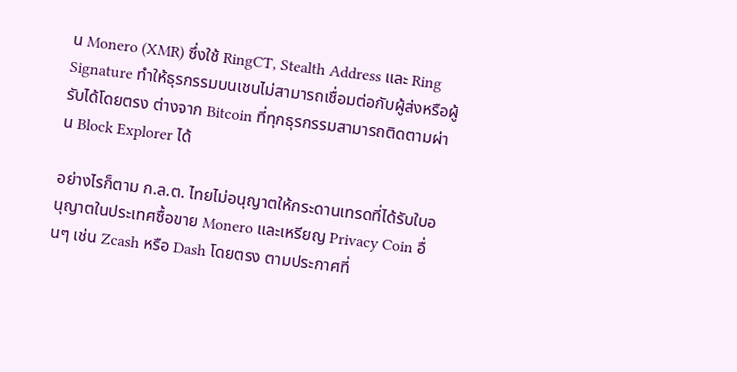น Monero (XMR) ซึ่งใช้ RingCT, Stealth Address และ Ring Signature ทำให้ธุรกรรมบนเชนไม่สามารถเชื่อมต่อกับผู้ส่งหรือผู้รับได้โดยตรง ต่างจาก Bitcoin ที่ทุกธุรกรรมสามารถติดตามผ่าน Block Explorer ได้

อย่างไรก็ตาม ก.ล.ต. ไทยไม่อนุญาตให้กระดานเทรดที่ได้รับใบอนุญาตในประเทศซื้อขาย Monero และเหรียญ Privacy Coin อื่นๆ เช่น Zcash หรือ Dash โดยตรง ตามประกาศที่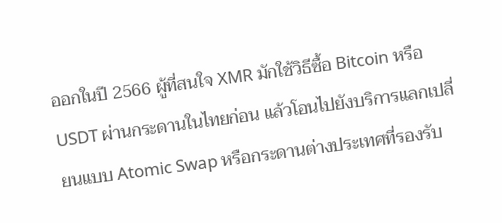ออกในปี 2566 ผู้ที่สนใจ XMR มักใช้วิธีซื้อ Bitcoin หรือ USDT ผ่านกระดานในไทยก่อน แล้วโอนไปยังบริการแลกเปลี่ยนแบบ Atomic Swap หรือกระดานต่างประเทศที่รองรับ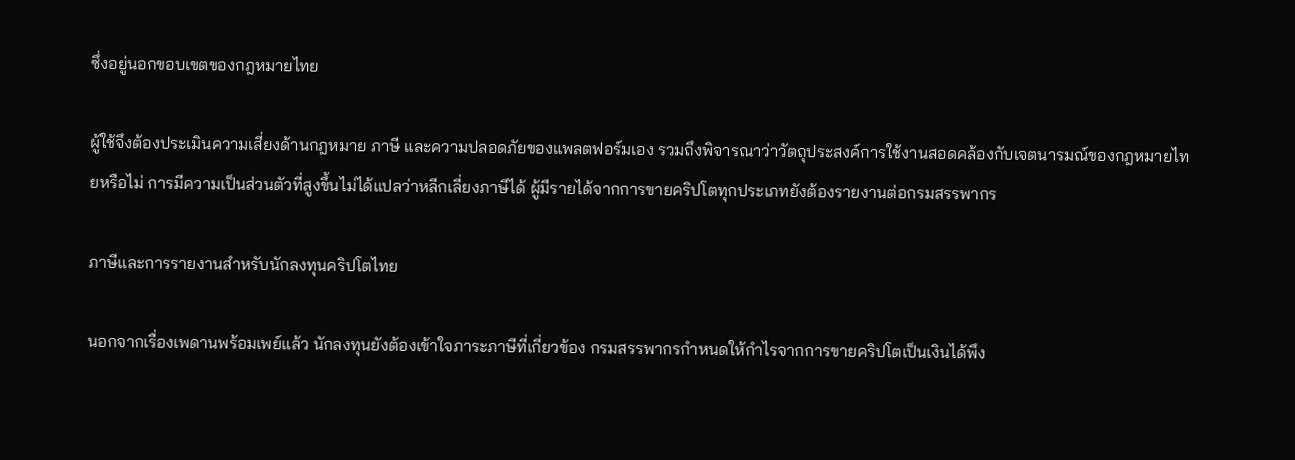ซึ่งอยู่นอกขอบเขตของกฎหมายไทย

ผู้ใช้จึงต้องประเมินความเสี่ยงด้านกฎหมาย ภาษี และความปลอดภัยของแพลตฟอร์มเอง รวมถึงพิจารณาว่าวัตถุประสงค์การใช้งานสอดคล้องกับเจตนารมณ์ของกฎหมายไทยหรือไม่ การมีความเป็นส่วนตัวที่สูงขึ้นไม่ได้แปลว่าหลีกเลี่ยงภาษีได้ ผู้มีรายได้จากการขายคริปโตทุกประเภทยังต้องรายงานต่อกรมสรรพากร

ภาษีและการรายงานสำหรับนักลงทุนคริปโตไทย

นอกจากเรื่องเพดานพร้อมเพย์แล้ว นักลงทุนยังต้องเข้าใจภาระภาษีที่เกี่ยวข้อง กรมสรรพากรกำหนดให้กำไรจากการขายคริปโตเป็นเงินได้พึง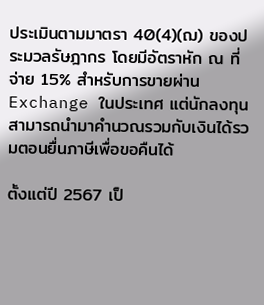ประเมินตามมาตรา 40(4)(ฌ) ของประมวลรัษฎากร โดยมีอัตราหัก ณ ที่จ่าย 15% สำหรับการขายผ่าน Exchange ในประเทศ แต่นักลงทุนสามารถนำมาคำนวณรวมกับเงินได้รวมตอนยื่นภาษีเพื่อขอคืนได้

ตั้งแต่ปี 2567 เป็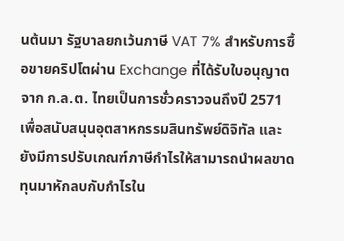นต้นมา รัฐบาลยกเว้นภาษี VAT 7% สำหรับการซื้อขายคริปโตผ่าน Exchange ที่ได้รับใบอนุญาตจาก ก.ล.ต. ไทยเป็นการชั่วคราวจนถึงปี 2571 เพื่อสนับสนุนอุตสาหกรรมสินทรัพย์ดิจิทัล และยังมีการปรับเกณฑ์ภาษีกำไรให้สามารถนำผลขาดทุนมาหักลบกับกำไรใน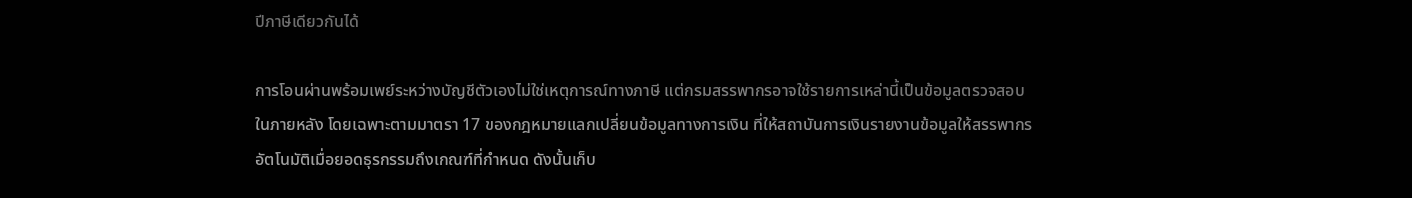ปีภาษีเดียวกันได้

การโอนผ่านพร้อมเพย์ระหว่างบัญชีตัวเองไม่ใช่เหตุการณ์ทางภาษี แต่กรมสรรพากรอาจใช้รายการเหล่านี้เป็นข้อมูลตรวจสอบในภายหลัง โดยเฉพาะตามมาตรา 17 ของกฎหมายแลกเปลี่ยนข้อมูลทางการเงิน ที่ให้สถาบันการเงินรายงานข้อมูลให้สรรพากรอัตโนมัติเมื่อยอดธุรกรรมถึงเกณฑ์ที่กำหนด ดังนั้นเก็บ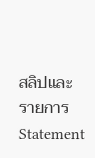สลิปและรายการ Statement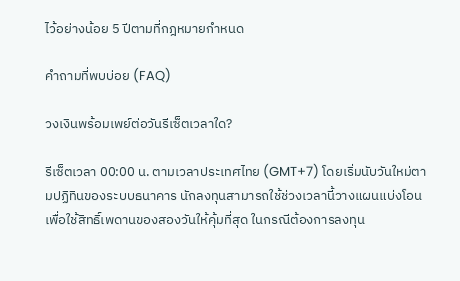ไว้อย่างน้อย 5 ปีตามที่กฎหมายกำหนด

คำถามที่พบบ่อย (FAQ)

วงเงินพร้อมเพย์ต่อวันรีเซ็ตเวลาใด?

รีเซ็ตเวลา 00:00 น. ตามเวลาประเทศไทย (GMT+7) โดยเริ่มนับวันใหม่ตามปฏิทินของระบบธนาคาร นักลงทุนสามารถใช้ช่วงเวลานี้วางแผนแบ่งโอนเพื่อใช้สิทธิ์เพดานของสองวันให้คุ้มที่สุด ในกรณีต้องการลงทุน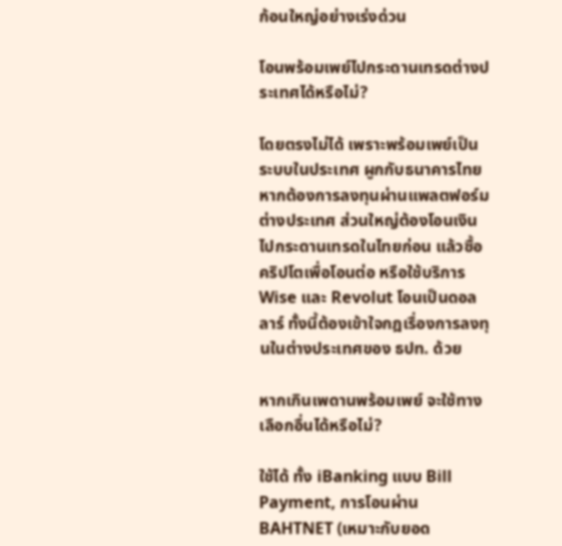ก้อนใหญ่อย่างเร่งด่วน

โอนพร้อมเพย์ไปกระดานเทรดต่างประเทศได้หรือไม่?

โดยตรงไม่ได้ เพราะพร้อมเพย์เป็นระบบในประเทศ ผูกกับธนาคารไทย หากต้องการลงทุนผ่านแพลตฟอร์มต่างประเทศ ส่วนใหญ่ต้องโอนเงินไปกระดานเทรดในไทยก่อน แล้วซื้อคริปโตเพื่อโอนต่อ หรือใช้บริการ Wise และ Revolut โอนเป็นดอลลาร์ ทั้งนี้ต้องเข้าใจกฎเรื่องการลงทุนในต่างประเทศของ ธปท. ด้วย

หากเกินเพดานพร้อมเพย์ จะใช้ทางเลือกอื่นได้หรือไม่?

ใช้ได้ ทั้ง iBanking แบบ Bill Payment, การโอนผ่าน BAHTNET (เหมาะกับยอด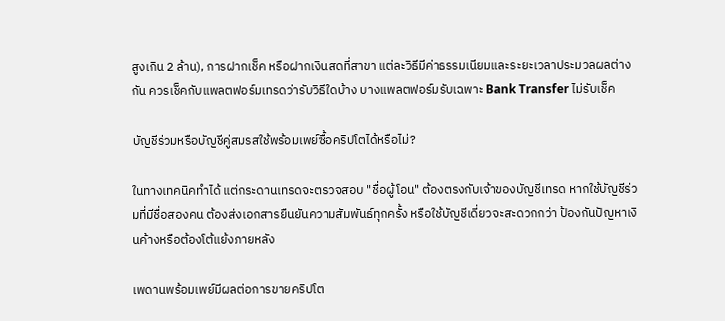สูงเกิน 2 ล้าน), การฝากเช็ค หรือฝากเงินสดที่สาขา แต่ละวิธีมีค่าธรรมเนียมและระยะเวลาประมวลผลต่างกัน ควรเช็คกับแพลตฟอร์มเทรดว่ารับวิธีใดบ้าง บางแพลตฟอร์มรับเฉพาะ Bank Transfer ไม่รับเช็ค

บัญชีร่วมหรือบัญชีคู่สมรสใช้พร้อมเพย์ซื้อคริปโตได้หรือไม่?

ในทางเทคนิคทำได้ แต่กระดานเทรดจะตรวจสอบ "ชื่อผู้โอน" ต้องตรงกับเจ้าของบัญชีเทรด หากใช้บัญชีร่วมที่มีชื่อสองคน ต้องส่งเอกสารยืนยันความสัมพันธ์ทุกครั้ง หรือใช้บัญชีเดี่ยวจะสะดวกกว่า ป้องกันปัญหาเงินค้างหรือต้องโต้แย้งภายหลัง

เพดานพร้อมเพย์มีผลต่อการขายคริปโต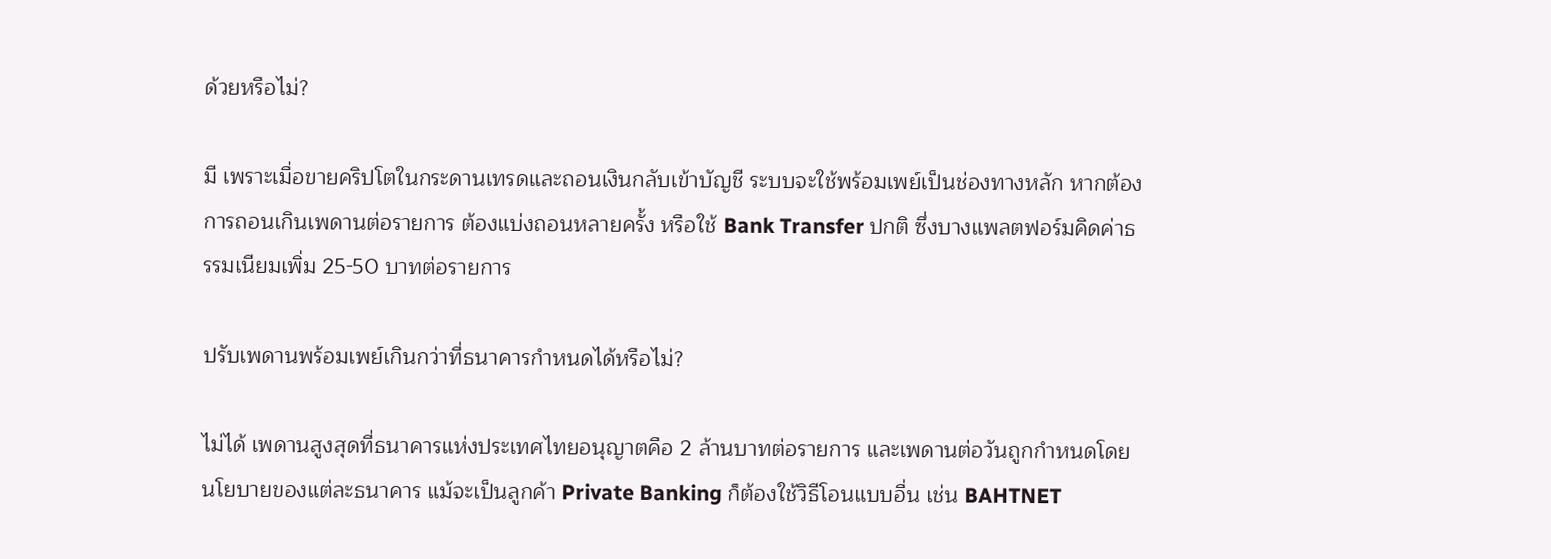ด้วยหรือไม่?

มี เพราะเมื่อขายคริปโตในกระดานเทรดและถอนเงินกลับเข้าบัญชี ระบบจะใช้พร้อมเพย์เป็นช่องทางหลัก หากต้องการถอนเกินเพดานต่อรายการ ต้องแบ่งถอนหลายครั้ง หรือใช้ Bank Transfer ปกติ ซึ่งบางแพลตฟอร์มคิดค่าธรรมเนียมเพิ่ม 25-50 บาทต่อรายการ

ปรับเพดานพร้อมเพย์เกินกว่าที่ธนาคารกำหนดได้หรือไม่?

ไม่ได้ เพดานสูงสุดที่ธนาคารแห่งประเทศไทยอนุญาตคือ 2 ล้านบาทต่อรายการ และเพดานต่อวันถูกกำหนดโดยนโยบายของแต่ละธนาคาร แม้จะเป็นลูกค้า Private Banking ก็ต้องใช้วิธีโอนแบบอื่น เช่น BAHTNET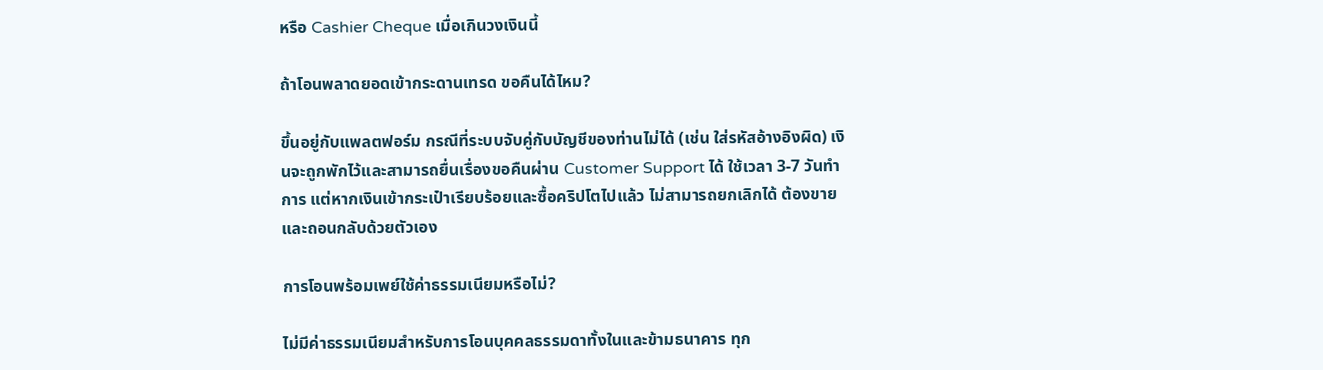หรือ Cashier Cheque เมื่อเกินวงเงินนี้

ถ้าโอนพลาดยอดเข้ากระดานเทรด ขอคืนได้ไหม?

ขึ้นอยู่กับแพลตฟอร์ม กรณีที่ระบบจับคู่กับบัญชีของท่านไม่ได้ (เช่น ใส่รหัสอ้างอิงผิด) เงินจะถูกพักไว้และสามารถยื่นเรื่องขอคืนผ่าน Customer Support ได้ ใช้เวลา 3-7 วันทำการ แต่หากเงินเข้ากระเป๋าเรียบร้อยและซื้อคริปโตไปแล้ว ไม่สามารถยกเลิกได้ ต้องขายและถอนกลับด้วยตัวเอง

การโอนพร้อมเพย์ใช้ค่าธรรมเนียมหรือไม่?

ไม่มีค่าธรรมเนียมสำหรับการโอนบุคคลธรรมดาทั้งในและข้ามธนาคาร ทุก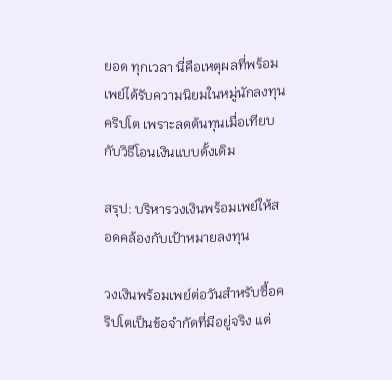ยอด ทุกเวลา นี่คือเหตุผลที่พร้อมเพย์ได้รับความนิยมในหมู่นักลงทุนคริปโต เพราะลดต้นทุนเมื่อเทียบกับวิธีโอนเงินแบบดั้งเดิม

สรุป: บริหารวงเงินพร้อมเพย์ให้สอดคล้องกับเป้าหมายลงทุน

วงเงินพร้อมเพย์ต่อวันสำหรับซื้อคริปโตเป็นข้อจำกัดที่มีอยู่จริง แต่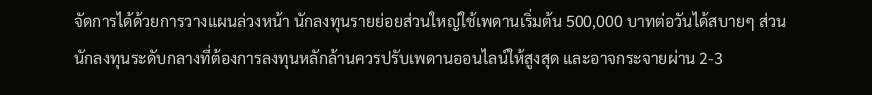จัดการได้ด้วยการวางแผนล่วงหน้า นักลงทุนรายย่อยส่วนใหญ่ใช้เพดานเริ่มต้น 500,000 บาทต่อวันได้สบายๆ ส่วนนักลงทุนระดับกลางที่ต้องการลงทุนหลักล้านควรปรับเพดานออนไลน์ให้สูงสุด และอาจกระจายผ่าน 2-3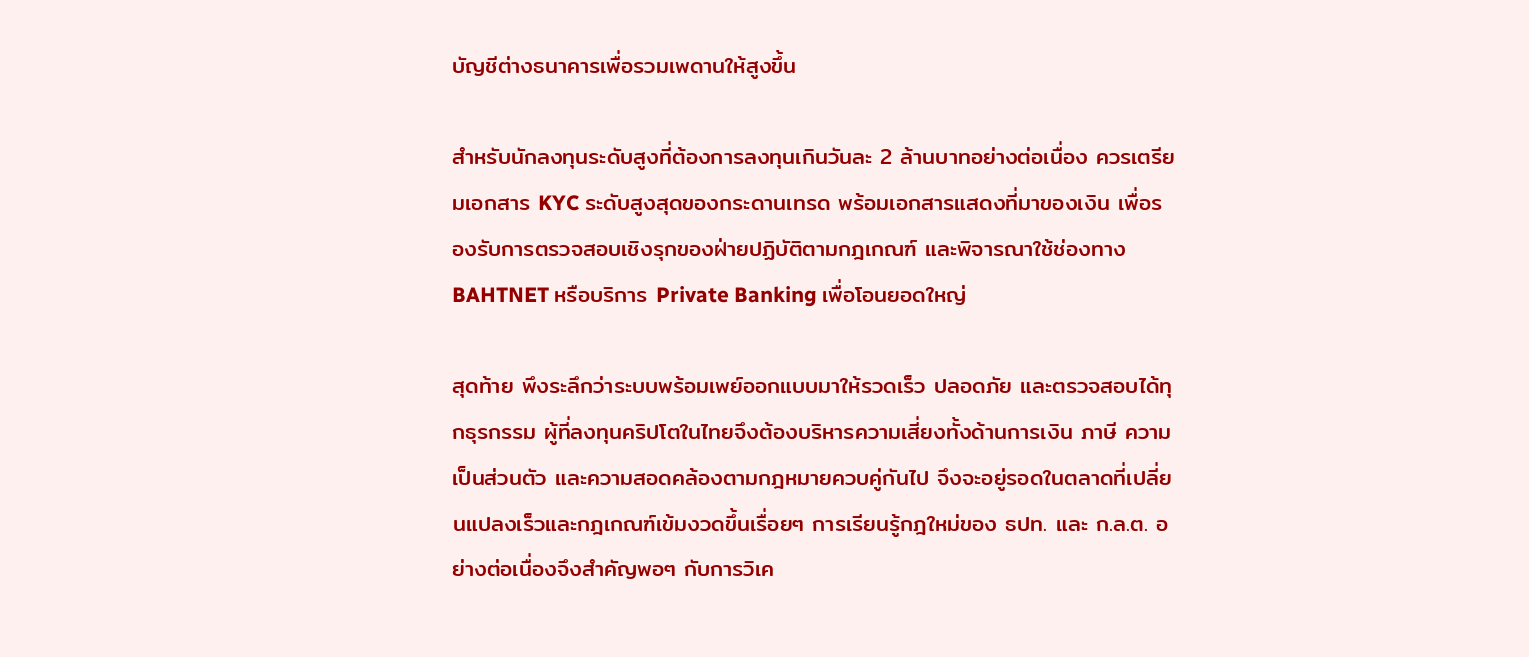บัญชีต่างธนาคารเพื่อรวมเพดานให้สูงขึ้น

สำหรับนักลงทุนระดับสูงที่ต้องการลงทุนเกินวันละ 2 ล้านบาทอย่างต่อเนื่อง ควรเตรียมเอกสาร KYC ระดับสูงสุดของกระดานเทรด พร้อมเอกสารแสดงที่มาของเงิน เพื่อรองรับการตรวจสอบเชิงรุกของฝ่ายปฏิบัติตามกฎเกณฑ์ และพิจารณาใช้ช่องทาง BAHTNET หรือบริการ Private Banking เพื่อโอนยอดใหญ่

สุดท้าย พึงระลึกว่าระบบพร้อมเพย์ออกแบบมาให้รวดเร็ว ปลอดภัย และตรวจสอบได้ทุกธุรกรรม ผู้ที่ลงทุนคริปโตในไทยจึงต้องบริหารความเสี่ยงทั้งด้านการเงิน ภาษี ความเป็นส่วนตัว และความสอดคล้องตามกฎหมายควบคู่กันไป จึงจะอยู่รอดในตลาดที่เปลี่ยนแปลงเร็วและกฎเกณฑ์เข้มงวดขึ้นเรื่อยๆ การเรียนรู้กฎใหม่ของ ธปท. และ ก.ล.ต. อย่างต่อเนื่องจึงสำคัญพอๆ กับการวิเค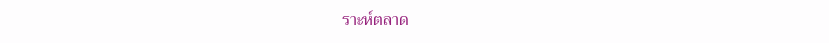ราะห์ตลาด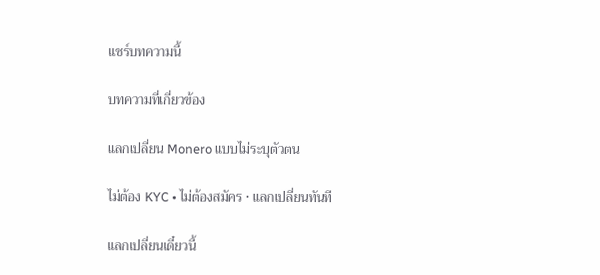แชร์บทความนี้

บทความที่เกี่ยวข้อง

แลกเปลี่ยน Monero แบบไม่ระบุตัวตน

ไม่ต้อง KYC • ไม่ต้องสมัคร • แลกเปลี่ยนทันที

แลกเปลี่ยนเดี๋ยวนี้